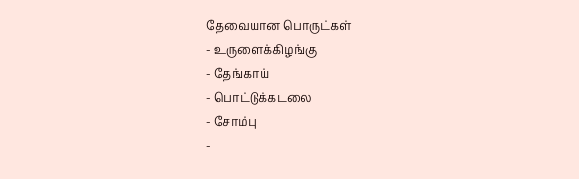தேவையான பொருட்கள்
- உருளைக்கிழங்கு
- தேங்காய்
- பொட்டுக்கடலை
- சோம்பு
-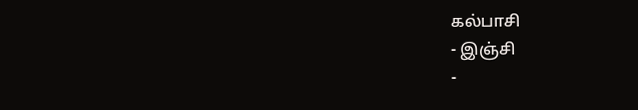கல்பாசி
- இஞ்சி
-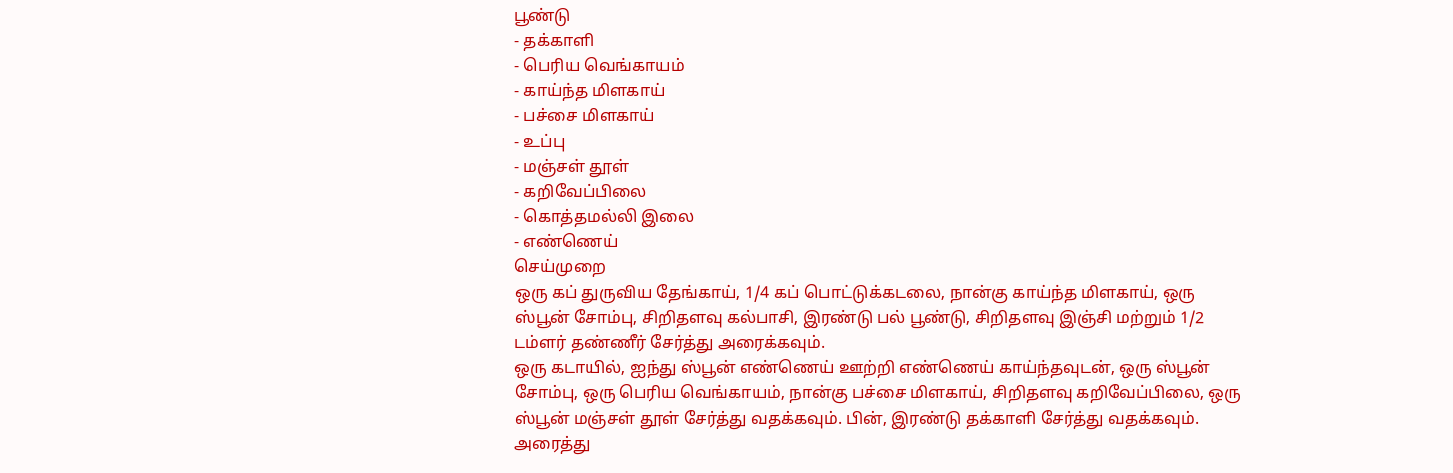பூண்டு
- தக்காளி
- பெரிய வெங்காயம்
- காய்ந்த மிளகாய்
- பச்சை மிளகாய்
- உப்பு
- மஞ்சள் தூள்
- கறிவேப்பிலை
- கொத்தமல்லி இலை
- எண்ணெய்
செய்முறை
ஒரு கப் துருவிய தேங்காய், 1/4 கப் பொட்டுக்கடலை, நான்கு காய்ந்த மிளகாய், ஒரு ஸ்பூன் சோம்பு, சிறிதளவு கல்பாசி, இரண்டு பல் பூண்டு, சிறிதளவு இஞ்சி மற்றும் 1/2 டம்ளர் தண்ணீர் சேர்த்து அரைக்கவும்.
ஒரு கடாயில், ஐந்து ஸ்பூன் எண்ணெய் ஊற்றி எண்ணெய் காய்ந்தவுடன், ஒரு ஸ்பூன் சோம்பு, ஒரு பெரிய வெங்காயம், நான்கு பச்சை மிளகாய், சிறிதளவு கறிவேப்பிலை, ஒரு ஸ்பூன் மஞ்சள் தூள் சேர்த்து வதக்கவும். பின், இரண்டு தக்காளி சேர்த்து வதக்கவும்.
அரைத்து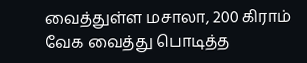வைத்துள்ள மசாலா, 200 கிராம் வேக வைத்து பொடித்த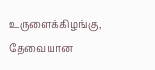உருளைக்கிழங்கு, தேவையான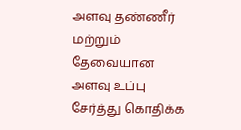அளவு தண்ணீர் மற்றும் தேவையான அளவு உப்பு சேர்த்து கொதிக்க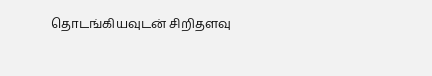தொடங்கியவுடன் சிறிதளவு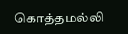கொத்தமல்லி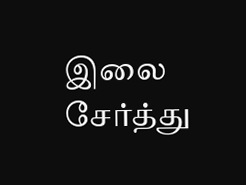இலை சேர்த்து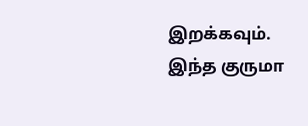இறக்கவும். இந்த குருமா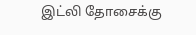இட்லி தோசைக்கு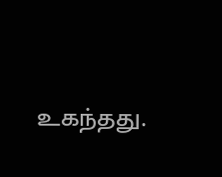உகந்தது.